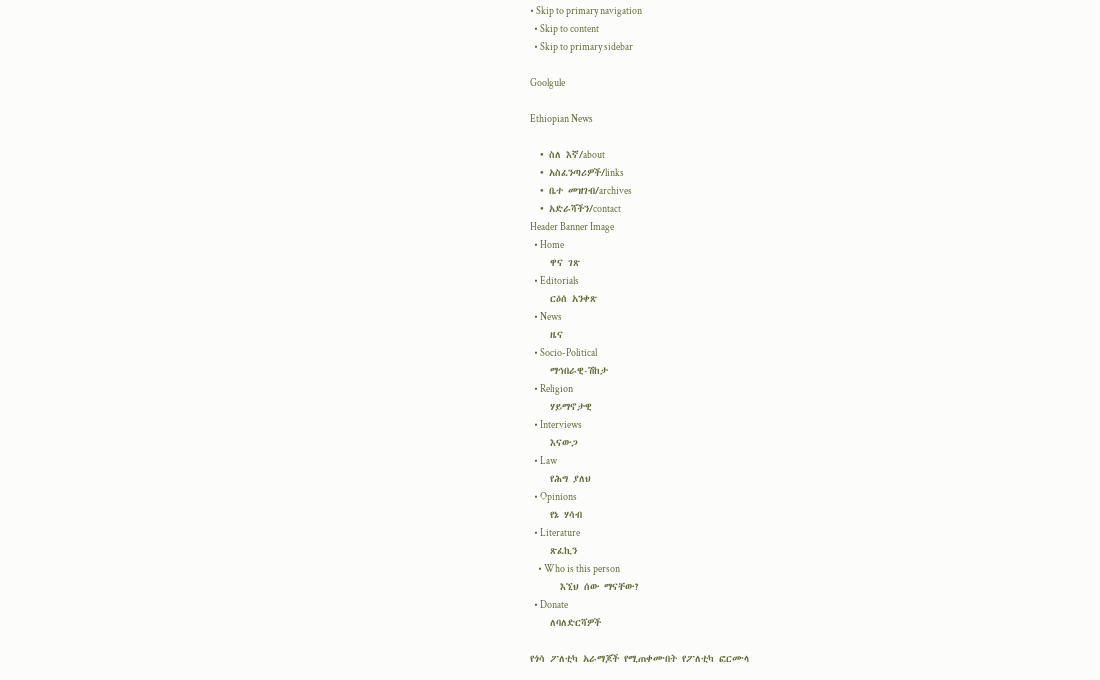• Skip to primary navigation
  • Skip to content
  • Skip to primary sidebar

Goolgule

Ethiopian News

  • ስለ እኛ/about
  • አስፈንጣሪዎች/links
  • ቤተ መዝገብ/archives
  • አድራሻችን/contact
Header Banner Image
  • Home
    ዋና ገጽ
  • Editorials
    ርዕሰ አንቀጽ
  • News
    ዜና
  • Socio-Political
    ማኅበራዊ-ሽከታ
  • Religion
    ሃይማኖታዊ
  • Interviews
    እናውጋ
  • Law
    የሕግ ያለህ
  • Opinions
    የኔ ሃሳብ
  • Literature
    ጽፈኪን
    • Who is this person
      እኚህ ሰው ማናቸው?
  • Donate
    ለባለድርሻዎች

የጎሳ ፖለቲካ አራማጆች የሚጠቀሙበት የፖለቲካ ፎርሙላ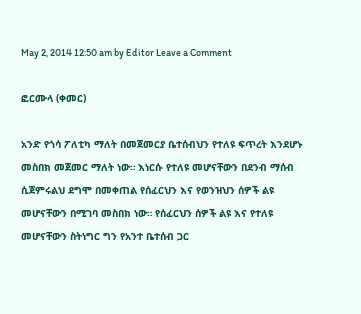May 2, 2014 12:50 am by Editor Leave a Comment

ፎርሙላ (ቀመር)

አንድ የጎሳ ፖለቲካ ማለት በመጀመርያ ቤተሰብህን የተለዩ ፍጥረት እንደሆኑ መስበክ መጀመር ማለት ነው። እነርሱ የተለዩ መሆናቸውን በደንብ ማሰብ ሲጀምሩልህ ደግሞ በመቀጠል የሰፈርህን እና የወንዝህን ሰዎች ልዩ መሆናቸውን በሚገባ መስበክ ነው። የሰፈርህን ሰዎች ልዩ እና የተለዩ መሆናቸውን ስትነግር ግን የአንተ ቤተሰብ ጋር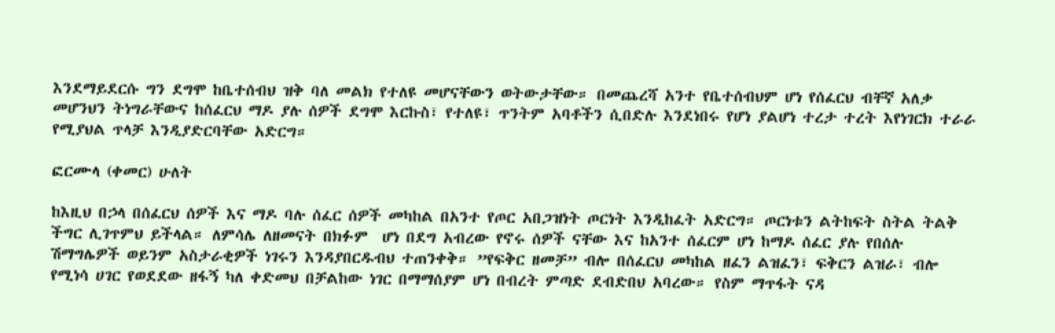እንደማይደርሱ ግን ደግሞ ከቤተሰብህ ዝቅ ባለ መልክ የተለዩ መሆናቸውን ወትውታቸው። በመጨረሻ አንተ የቤተሰብህም ሆነ የሰፈርህ ብቸኛ አለቃ መሆንህን ትነግራቸውና ከሰፈርህ ማዶ ያሉ ሰዎች ደግሞ እርኩስ፣ የተለዩ፣ ጥንትም አባቶችን ሲበድሉ እንደነበሩ የሆነ ያልሆነ ተረታ ተረት እየነገርክ ተራራ የሚያህል ጥላቻ እንዲያድርባቸው አድርግ።

ፎርሙላ (ቀመር) ሁለት

ከእዚህ በኃላ በሰፈርህ ሰዎች እና ማዶ ባሉ ሰፈር ሰዎች መካከል በአንተ የጦር አበጋዝነት ጦርነት እንዲከፈት አድርግ። ጦርነቱን ልትከፍት ስትል ትልቅ ችግር ሊገጥምህ ይችላል። ለምሳሌ ለዘመናት በክፉም  ሆነ በደግ አብረው የኖሩ ሰዎች ናቸው እና ከአንተ ሰፈርም ሆነ ከማዶ ሰፈር ያሉ የበሰሉ ሽማግሌዎች ወይንም አስታራቂዎች ነገሩን እንዳያበርዱብህ ተጠንቀቅ። ”የፍቅር ዘመቻ” ብሎ በሰፈርህ መካከል ዘፈን ልዝፈን፣ ፍቅርን ልዝራ፣ ብሎ የሚነሳ ሀገር የወደደው ዘፋኝ ካለ ቀድመህ በቻልከው ነገር በማማሰያም ሆነ በብረት ምጣድ ደብድበህ አባረው። የስም ማጥፋት ናዳ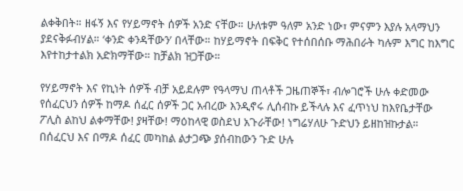ልቀቅበት። ዘፋኝ እና የሃይማኖት ሰዎች አንድ ናቸው። ሁለቱም ዓለም አንድ ነው፣ ምናምን እያሉ አላማህን ያደናቅፉብሃል። ‘ቀንድ ቀንዳቸውን’ በላቸው። ከሃይማኖት በፍቅር የተሰበሰቡ ማሕበራት ካሉም እግር ከእግር እየተከታተልክ አድክማቸው። ከቻልክ ዝጋቸው።

የሃይማኖት እና የኪነት ሰዎች ብቻ አይደሉም የዓላማህ ጠላቶች ጋዜጠኞች፣ ብሎገሮች ሁሉ ቀድመው የሰፈርህን ሰዎች ከማዶ ሰፈር ሰዎች ጋር አብረው እንዲኖሩ ሊሰብኩ ይችላሉ እና ፈጥነህ ከእየቤታቸው ፖሊስ ልከህ ልቀማቸው! ያዛቸው! ማዕከላዊ ወስደህ አጉራቸው! ነግሬሃለሁ ጉድህን ይዘከዝኩታል። በሰፈርህ እና በማዶ ሰፈር መካከል ልታጋጭ ያሰብከውን ጉድ ሁሉ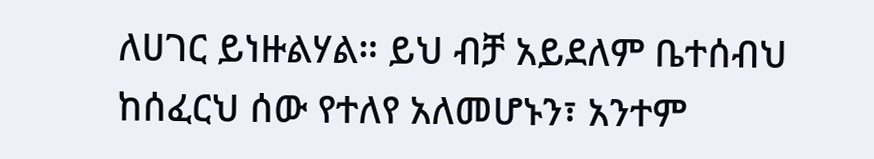ለሀገር ይነዙልሃል። ይህ ብቻ አይደለም ቤተሰብህ ከሰፈርህ ሰው የተለየ አለመሆኑን፣ አንተም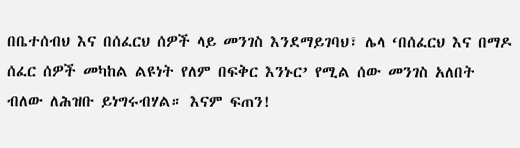በቤተሰብህ እና በሰፈርህ ሰዎች ላይ መንገስ እንደማይገባህ፣ ሌላ ‘በሰፈርህ እና በማዶ ሰፈር ሰዎች መካከል ልዩነት የለም በፍቅር እንኑር’ የሚል ሰው መንገስ አለበት ብለው ለሕዝቡ ይነግሩብሃል። እናም ፍጠን!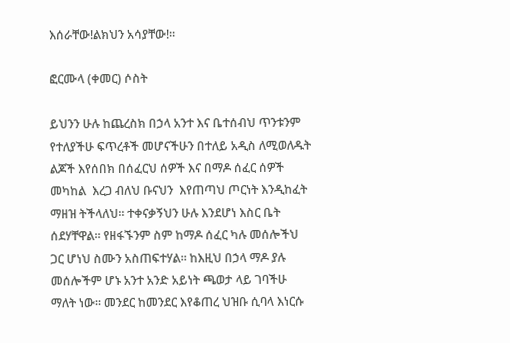እሰራቸው!ልክህን አሳያቸው!።

ፎርሙላ (ቀመር) ሶስት

ይህንን ሁሉ ከጨረስክ በኃላ አንተ እና ቤተሰብህ ጥንቱንም የተለያችሁ ፍጥረቶች መሆናችሁን በተለይ አዲስ ለሚወለዱት ልጆች እየሰበክ በሰፈርህ ሰዎች እና በማዶ ሰፈር ሰዎች መካከል  እረጋ ብለህ ቡናህን  እየጠጣህ ጦርነት እንዲከፈት ማዘዝ ትችላለህ። ተቀናቃኝህን ሁሉ እንደሆነ እስር ቤት ሰደሃቸዋል። የዘፋኙንም ስም ከማዶ ሰፈር ካሉ መሰሎችህ ጋር ሆነህ ስሙን አስጠፍተሃል። ከእዚህ በኃላ ማዶ ያሉ መሰሎችም ሆኑ አንተ አንድ አይነት ጫወታ ላይ ገባችሁ ማለት ነው። መንደር ከመንደር እየቆጠረ ህዝቡ ሲባላ እነርሱ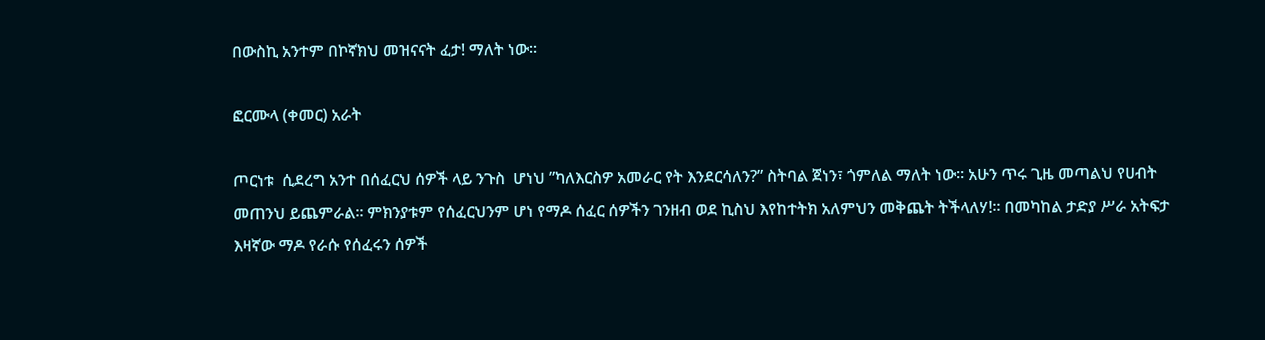በውስኪ አንተም በኮኛክህ መዝናናት ፈታ! ማለት ነው።

ፎርሙላ (ቀመር) አራት

ጦርነቱ  ሲደረግ አንተ በሰፈርህ ሰዎች ላይ ንጉስ  ሆነህ ”ካለእርስዎ አመራር የት እንደርሳለን?” ስትባል ጀነን፣ ጎምለል ማለት ነው። አሁን ጥሩ ጊዜ መጣልህ የሀብት መጠንህ ይጨምራል። ምክንያቱም የሰፈርህንም ሆነ የማዶ ሰፈር ሰዎችን ገንዘብ ወደ ኪስህ እየከተትክ አለምህን መቅጨት ትችላለሃ!። በመካከል ታድያ ሥራ አትፍታ እዛኛው ማዶ የራሱ የሰፈሩን ሰዎች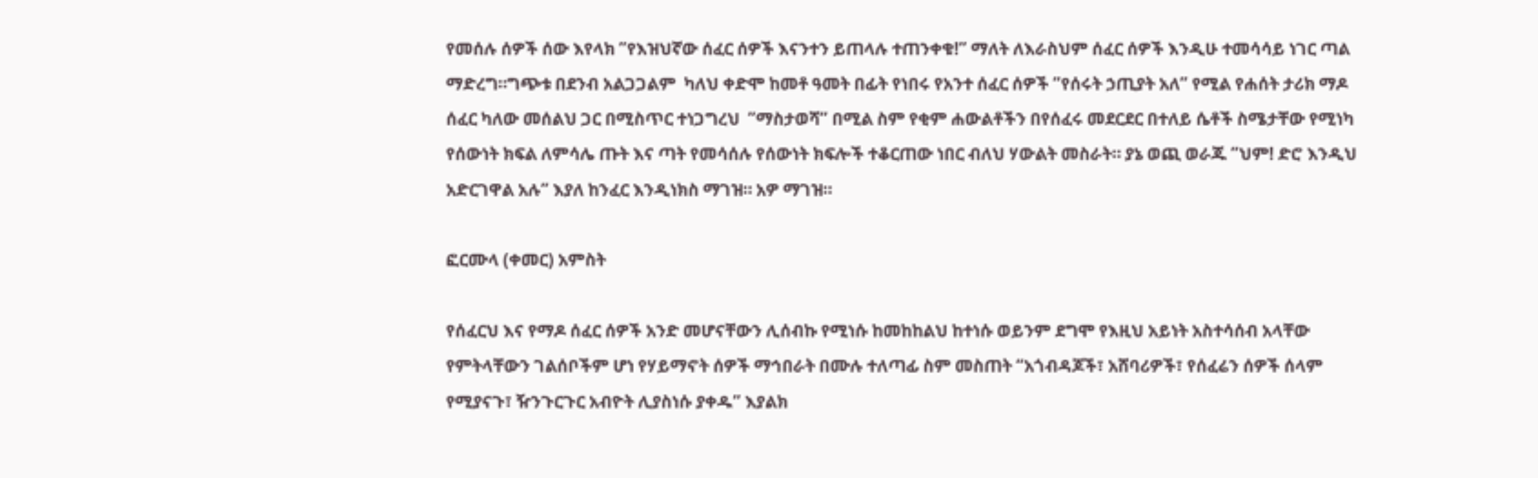የመሰሉ ሰዎች ሰው እየላክ ”የእዝህኛው ሰፈር ሰዎች እናንተን ይጠላሉ ተጠንቀቁ!” ማለት ለእራስህም ሰፈር ሰዎች እንዲሁ ተመሳሳይ ነገር ጣል ማድረግ።ግጭቱ በደንብ አልጋጋልም  ካለህ ቀድሞ ከመቶ ዓመት በፊት የነበሩ የአንተ ሰፈር ሰዎች ”የሰሩት ኃጢያት አለ” የሚል የሐሰት ታሪክ ማዶ ሰፈር ካለው መሰልህ ጋር በሚስጥር ተነጋግረህ  ”ማስታወሻ” በሚል ስም የቂም ሐውልቶችን በየሰፈሩ መደርደር በተለይ ሴቶች ስሜታቸው የሚነካ የሰውነት ክፍል ለምሳሌ ጡት እና ጣት የመሳሰሉ የሰውነት ክፍሎች ተቆርጠው ነበር ብለህ ሃውልት መስራት። ያኔ ወጪ ወራጁ ”ህም! ድሮ እንዲህ አድርገዋል አሉ” እያለ ከንፈር እንዲነክስ ማገዝ። አዎ ማገዝ።

ፎርሙላ (ቀመር) አምስት

የሰፈርህ እና የማዶ ሰፈር ሰዎች አንድ መሆናቸውን ሊሰብኩ የሚነሱ ከመከከልህ ከተነሱ ወይንም ደግሞ የእዚህ አይነት አስተሳሰብ አላቸው የምትላቸውን ገልሰቦችም ሆነ የሃይማኖት ሰዎች ማኅበራት በሙሉ ተለጣፊ ስም መስጠት “አጎብዳጆች፣ አሸባሪዎች፣ የሰፈሬን ሰዎች ሰላም የሚያናጉ፣ ዥንጉርጉር አብዮት ሊያስነሱ ያቀዱ” እያልክ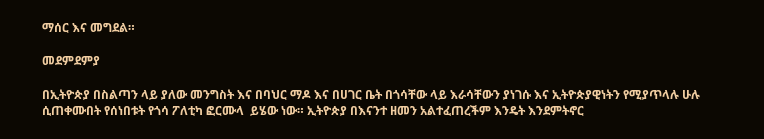ማሰር እና መግደል።

መደምደምያ

በኢትዮጵያ በስልጣን ላይ ያለው መንግስት እና በባህር ማዶ እና በሀገር ቤት በጎሳቸው ላይ እራሳቸውን ያነገሱ እና ኢትዮጵያዊነትን የሚያጥላሉ ሁሉ ሲጠቀሙበት የሰነበቱት የጎሳ ፖለቲካ ፎርሙላ  ይሄው ነው። ኢትዮጵያ በእናንተ ዘመን አልተፈጠረችም እንዴት እንደምትኖር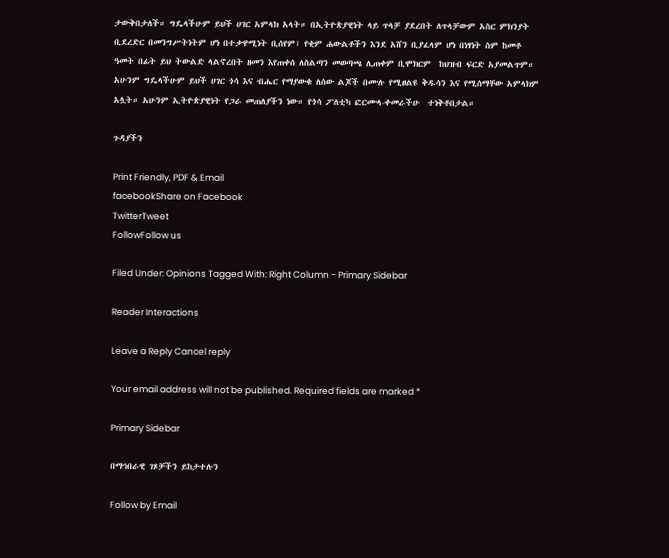ታውቅበታለች። ግዴላችሁም ይህች ሀገር አምላክ አላት። በኢትዮጵያዊነት ላይ ጥላቻ ያደረበት ለጥላቻውም አስር ምክንያት ቢደረድር በመንግሥትነትም ሆነ በተቃዋሚነት ቢሰየም፣ የቂም ሐውልቶችን እንደ አሸን ቢያፈላም ሆነ በነፃነት ስም ከመቶ ዓመት በፊት ይህ ትውልድ ላልኖረበት ዘመን እየጠቀሰ ለስልጣን መወጣጫ ሊጠቀም ቢሞክርም  ከህዝብ ፍርድ አያመልጥም። አሁንም ግዴላችሁም ይህች ሀገር ጎሳ እና ብሔር የማያውቁ ለሰው ልጆች በሙሉ የሚፀልዩ ቅዱሳን እና የሚሰማቸው አምላክም አሏት። አሁንም ኢትዮጵያዊነት የጋራ መጠለያችን ነው። የጎሳ ፖለቲካ ፎርሙላ-ቀመራችሁ  ተነቅቶበታል።

ጉዳያችን

Print Friendly, PDF & Email
facebookShare on Facebook
TwitterTweet
FollowFollow us

Filed Under: Opinions Tagged With: Right Column - Primary Sidebar

Reader Interactions

Leave a Reply Cancel reply

Your email address will not be published. Required fields are marked *

Primary Sidebar

በማኅበራዊ ገጾቻችን ይከታተሉን

Follow by Email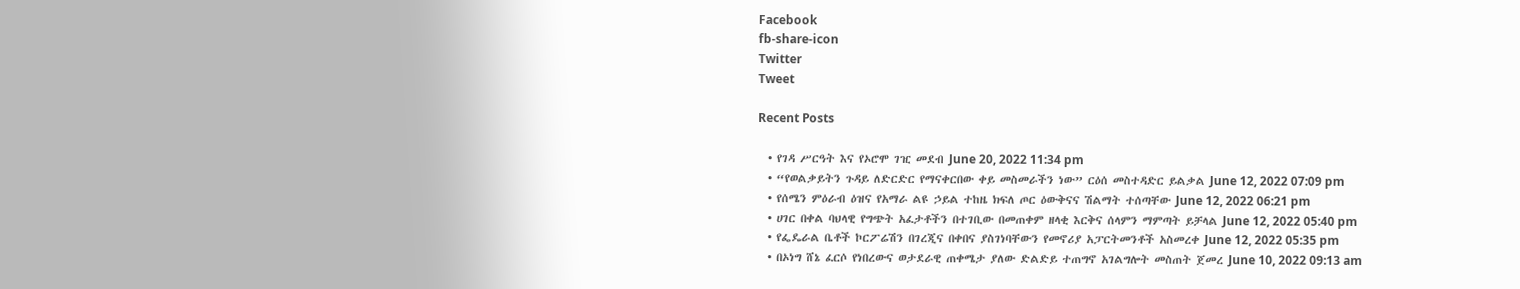Facebook
fb-share-icon
Twitter
Tweet

Recent Posts

  • የገዳ ሥርዓት እና የኦሮሞ ገዢ መደብ June 20, 2022 11:34 pm
  • “የወልቃይትን ጉዳይ ለድርድር የማናቀርበው ቀይ መስመራችን ነው” ርዕሰ መስተዳድር ይልቃል June 12, 2022 07:09 pm
  • የሰሜን ምዕራብ ዕዝና የአማራ ልዩ ኃይል ተከዜ ክፍለ ጦር ዕውቅናና ሽልማት ተሰጣቸው June 12, 2022 06:21 pm
  • ሀገር በቀል ባህላዊ የግጭት አፈታቶችን በተገቢው በመጠቀም ዘላቂ እርቅና ሰላምን ማምጣት ይቻላል June 12, 2022 05:40 pm
  • የፌዴራል ቤቶች ኮርፖሬሽን በገረጂና በቀበና ያስገነባቸውን የመኖሪያ አፓርትመንቶች አስመረቀ June 12, 2022 05:35 pm
  • በኦነግ ሸኔ ፈርሶ የነበረውና ወታደራዊ ጠቀሜታ ያለው ድልድይ ተጠግኖ አገልግሎት መስጠት ጀመረ June 10, 2022 09:13 am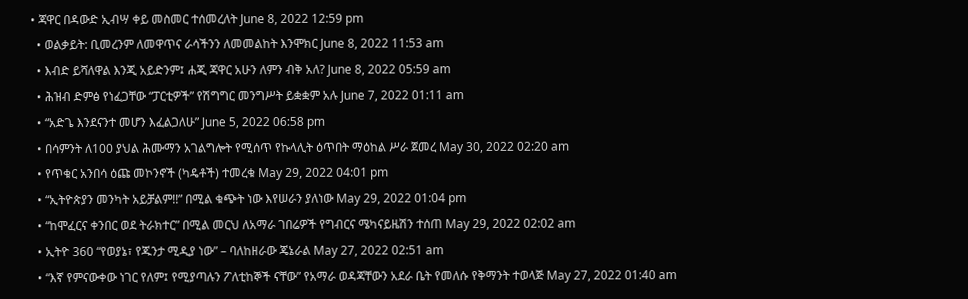• ጃዋር በዳውድ ኢብሣ ቀይ መስመር ተሰመረለት June 8, 2022 12:59 pm
  • ወልቃይት: ቢመረንም ለመዋጥና ራሳችንን ለመመልከት እንሞክር June 8, 2022 11:53 am
  • እብድ ይሻለዋል እንጂ አይድንም፤ ሐጂ ጃዋር አሁን ለምን ብቅ አለ? June 8, 2022 05:59 am
  • ሕዝብ ድምፅ የነፈጋቸው “ፓርቲዎች” የሽግግር መንግሥት ይቋቋም አሉ June 7, 2022 01:11 am
  • “አድጌ እንደናንተ መሆን እፈልጋለሁ” June 5, 2022 06:58 pm
  • በሳምንት ለ100 ያህል ሕሙማን አገልግሎት የሚሰጥ የኩላሊት ዕጥበት ማዕከል ሥራ ጀመረ May 30, 2022 02:20 am
  • የጥቁር አንበሳ ዕጩ መኮንኖች (ካዴቶች) ተመረቁ May 29, 2022 04:01 pm
  • “ኢትዮጵያን መንካት አይቻልም!!” በሚል ቁጭት ነው እየሠራን ያለነው May 29, 2022 01:04 pm
  • “ከሞፈርና ቀንበር ወደ ትራክተር” በሚል መርህ ለአማራ ገበሬዎች የግብርና ሜካናይዜሽን ተሰጠ May 29, 2022 02:02 am
  • ኢትዮ 360 “የወያኔ፣ የጁንታ ሚዲያ ነው” – ባለከዘራው ጄኔራል May 27, 2022 02:51 am
  • “እኛ የምናውቀው ነገር የለም፤ የሚያጣሉን ፖለቲከኞች ናቸው” የአማራ ወዳጃቸውን አደራ ቤት የመለሱ የቅማንት ተወላጅ May 27, 2022 01:40 am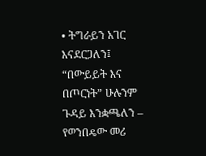• ትግራይን አገር እናደርጋለን፤ “በውይይት እና በጦርነት” ሁሉንም ጉዳይ እንቋጫለን – የወንበዴው መሪ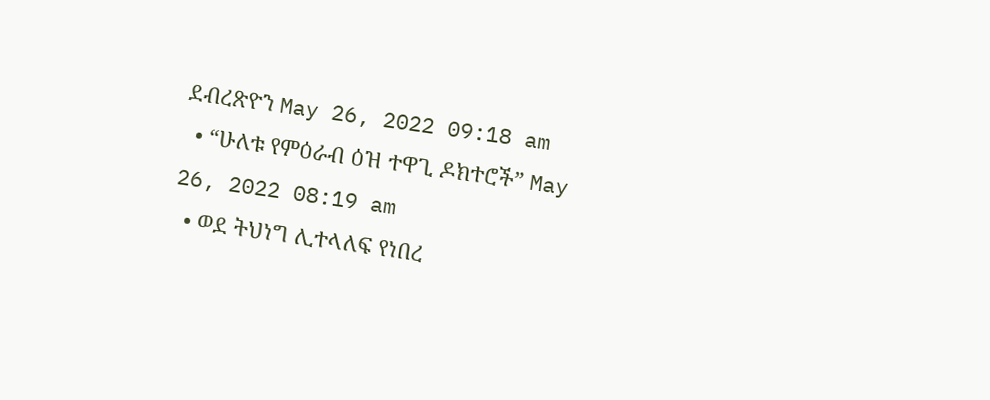ደብረጽዮን May 26, 2022 09:18 am
  • “ሁለቱ የምዕራብ ዕዝ ተዋጊ ዶክተሮች” May 26, 2022 08:19 am
  • ወደ ትህነግ ሊተላለፍ የነበረ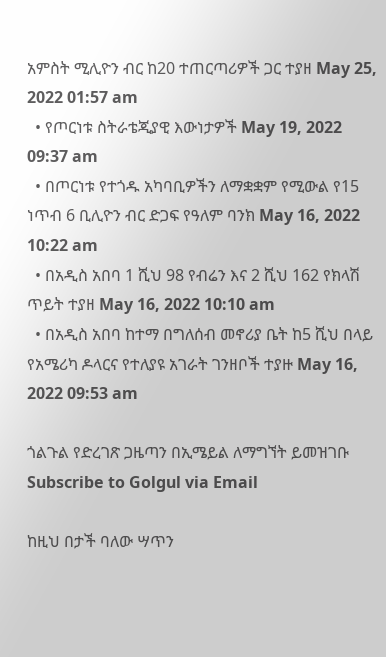አምስት ሚሊዮን ብር ከ20 ተጠርጣሪዎች ጋር ተያዘ May 25, 2022 01:57 am
  • የጦርነቱ ስትራቴጂያዊ እውነታዎች May 19, 2022 09:37 am
  • በጦርነቱ የተጎዱ አካባቢዎችን ለማቋቋም የሚውል የ15 ነጥብ 6 ቢሊዮን ብር ድጋፍ የዓለም ባንክ May 16, 2022 10:22 am
  • በአዲስ አበባ 1 ሺህ 98 የብሬን እና 2 ሺህ 162 የክላሽ ጥይት ተያዘ May 16, 2022 10:10 am
  • በአዲስ አበባ ከተማ በግለሰብ መኖሪያ ቤት ከ5 ሺህ በላይ የአሜሪካ ዶላርና የተለያዩ አገራት ገንዘቦች ተያዙ May 16, 2022 09:53 am

ጎልጉል የድረገጽ ጋዜጣን በኢሜይል ለማግኘት ይመዝገቡ Subscribe to Golgul via Email

ከዚህ በታች ባለው ሣጥን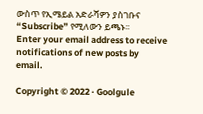ውስጥ የኢሜይል አድራሻዎን ያስገቡና “Subscribe” የሚለውን ይጫኑ፡፡
Enter your email address to receive notifications of new posts by email.

Copyright © 2022 · Goolgule